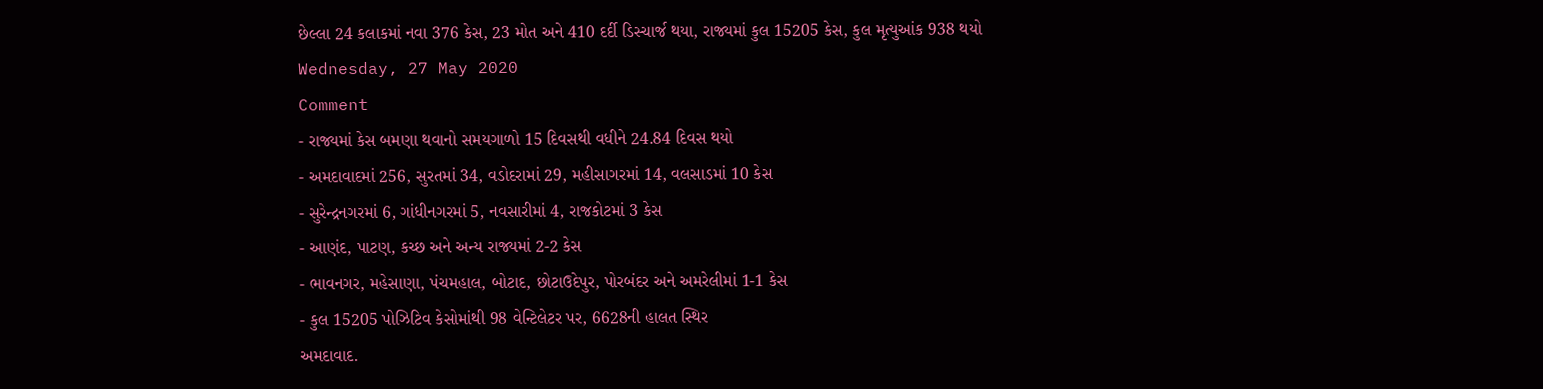છેલ્લા 24 કલાકમાં નવા 376 કેસ, 23 મોત અને 410 દર્દી ડિસ્ચાર્જ થયા, રાજ્યમાં કુલ 15205 કેસ, કુલ મૃત્યુઆંક 938 થયો
Wednesday, 27 May 2020
Comment
- રાજ્યમાં કેસ બમણા થવાનો સમયગાળો 15 દિવસથી વધીને 24.84 દિવસ થયો
- અમદાવાદમાં 256, સુરતમાં 34, વડોદરામાં 29, મહીસાગરમાં 14, વલસાડમાં 10 કેસ
- સુરેન્દ્રનગરમાં 6, ગાંધીનગરમાં 5, નવસારીમાં 4, રાજકોટમાં 3 કેસ
- આણંદ, પાટણ, કચ્છ અને અન્ય રાજ્યમાં 2-2 કેસ
- ભાવનગર, મહેસાણા, પંચમહાલ, બોટાદ, છોટાઉદેપુર, પોરબંદર અને અમરેલીમાં 1-1 કેસ
- કુલ 15205 પોઝિટિવ કેસોમાંથી 98 વેન્ટિલેટર પર, 6628ની હાલત સ્થિર
અમદાવાદ.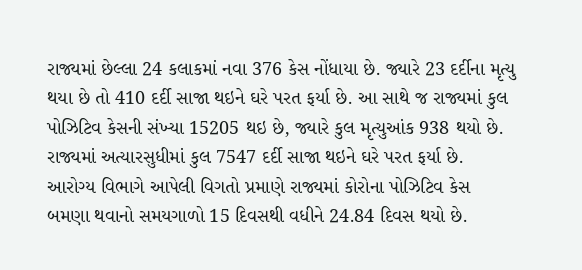રાજ્યમાં છેલ્લા 24 કલાકમાં નવા 376 કેસ નોંધાયા છે. જ્યારે 23 દર્દીના મૃત્યુ થયા છે તો 410 દર્દી સાજા થઇને ઘરે પરત ફર્યા છે. આ સાથે જ રાજ્યમાં કુલ પોઝિટિવ કેસની સંખ્યા 15205 થઇ છે, જ્યારે કુલ મૃત્યુઆંક 938 થયો છે. રાજ્યમાં અત્યારસુધીમાં કુલ 7547 દર્દી સાજા થઇને ઘરે પરત ફર્યા છે. આરોગ્ય વિભાગે આપેલી વિગતો પ્રમાણે રાજ્યમાં કોરોના પોઝિટિવ કેસ બમણા થવાનો સમયગાળો 15 દિવસથી વધીને 24.84 દિવસ થયો છે.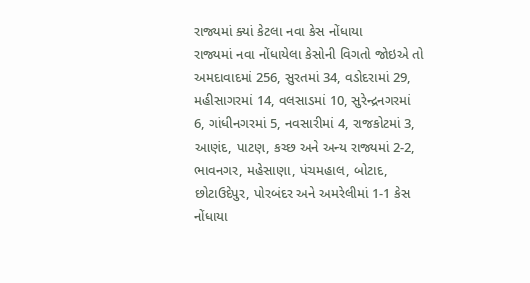રાજ્યમાં ક્યાં કેટલા નવા કેસ નોંધાયા
રાજ્યમાં નવા નોંધાયેલા કેસોની વિગતો જોઇએ તો અમદાવાદમાં 256, સુરતમાં 34, વડોદરામાં 29, મહીસાગરમાં 14, વલસાડમાં 10, સુરેન્દ્રનગરમાં 6, ગાંધીનગરમાં 5, નવસારીમાં 4, રાજકોટમાં 3, આણંદ, પાટણ, કચ્છ અને અન્ય રાજ્યમાં 2-2, ભાવનગર, મહેસાણા, પંચમહાલ, બોટાદ, છોટાઉદેપુર, પોરબંદર અને અમરેલીમાં 1-1 કેસ નોંધાયા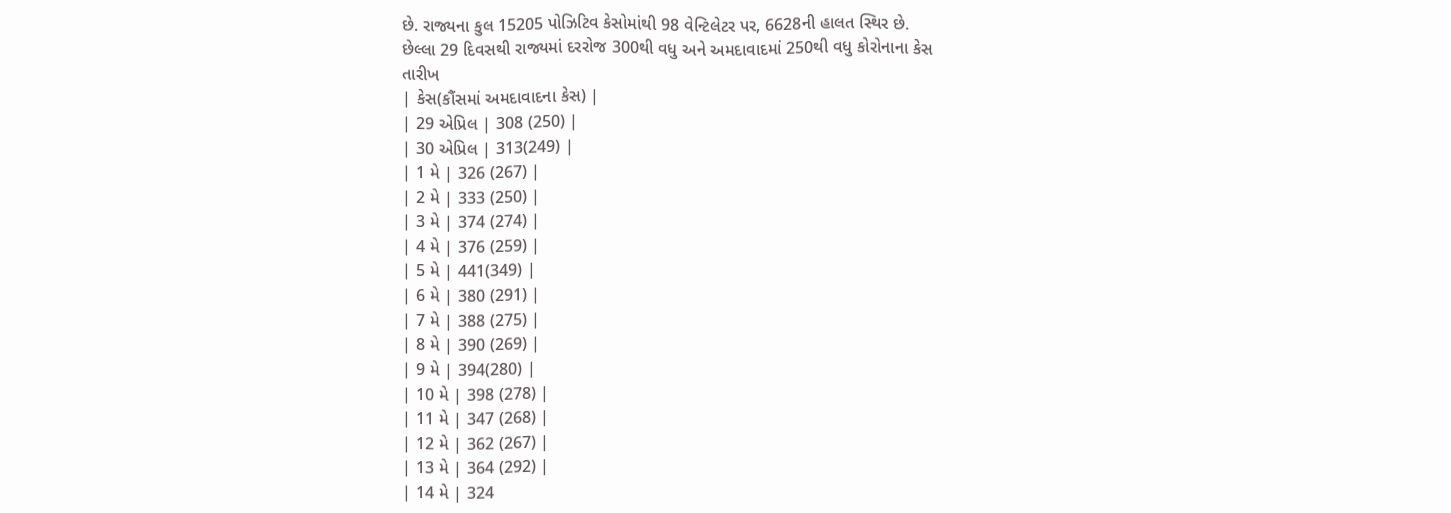છે. રાજ્યના કુલ 15205 પોઝિટિવ કેસોમાંથી 98 વેન્ટિલેટર પર, 6628ની હાલત સ્થિર છે.
છેલ્લા 29 દિવસથી રાજ્યમાં દરરોજ 300થી વધુ અને અમદાવાદમાં 250થી વધુ કોરોનાના કેસ
તારીખ
| કેસ(કૌંસમાં અમદાવાદના કેસ) |
| 29 એપ્રિલ | 308 (250) |
| 30 એપ્રિલ | 313(249) |
| 1 મે | 326 (267) |
| 2 મે | 333 (250) |
| 3 મે | 374 (274) |
| 4 મે | 376 (259) |
| 5 મે | 441(349) |
| 6 મે | 380 (291) |
| 7 મે | 388 (275) |
| 8 મે | 390 (269) |
| 9 મે | 394(280) |
| 10 મે | 398 (278) |
| 11 મે | 347 (268) |
| 12 મે | 362 (267) |
| 13 મે | 364 (292) |
| 14 મે | 324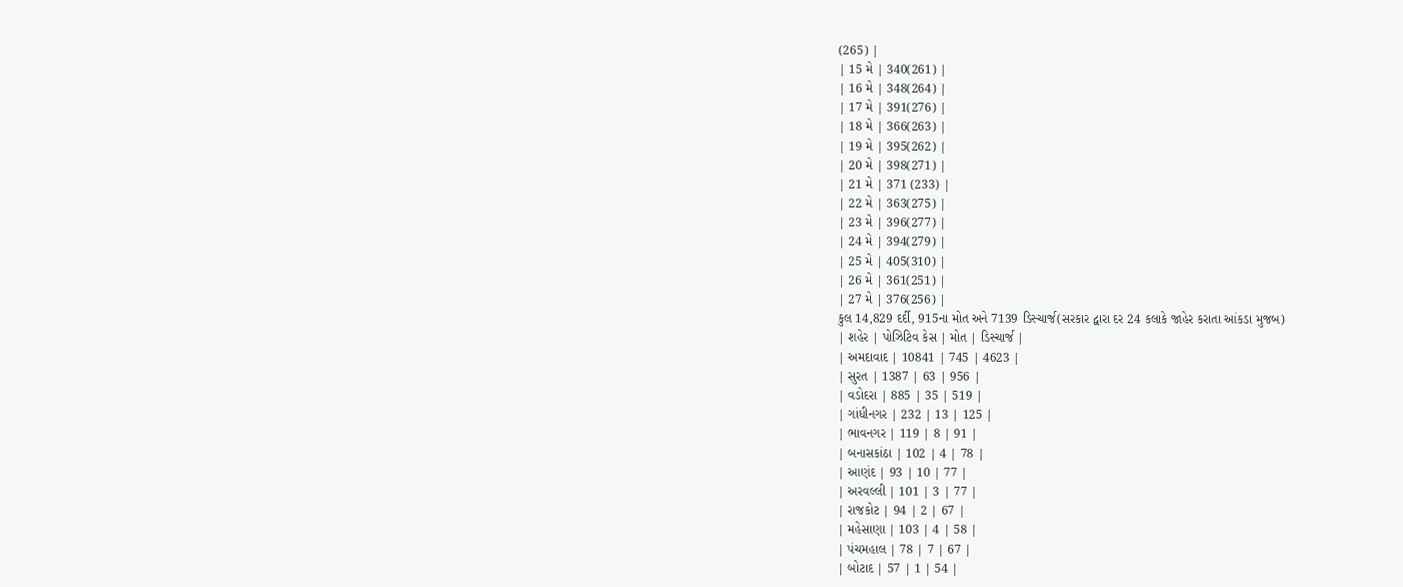(265) |
| 15 મે | 340(261) |
| 16 મે | 348(264) |
| 17 મે | 391(276) |
| 18 મે | 366(263) |
| 19 મે | 395(262) |
| 20 મે | 398(271) |
| 21 મે | 371 (233) |
| 22 મે | 363(275) |
| 23 મે | 396(277) |
| 24 મે | 394(279) |
| 25 મે | 405(310) |
| 26 મે | 361(251) |
| 27 મે | 376(256) |
કુલ 14,829 દર્દી, 915ના મોત અને 7139 ડિસ્ચાર્જ(સરકાર દ્વારા દર 24 કલાકે જાહેર કરાતા આંકડા મુજબ)
| શહેર | પોઝિટિવ કેસ | મોત | ડિસ્ચાર્જ |
| અમદાવાદ | 10841 | 745 | 4623 |
| સુરત | 1387 | 63 | 956 |
| વડોદરા | 885 | 35 | 519 |
| ગાંધીનગર | 232 | 13 | 125 |
| ભાવનગર | 119 | 8 | 91 |
| બનાસકાંઠા | 102 | 4 | 78 |
| આણંદ | 93 | 10 | 77 |
| અરવલ્લી | 101 | 3 | 77 |
| રાજકોટ | 94 | 2 | 67 |
| મહેસાણા | 103 | 4 | 58 |
| પંચમહાલ | 78 | 7 | 67 |
| બોટાદ | 57 | 1 | 54 |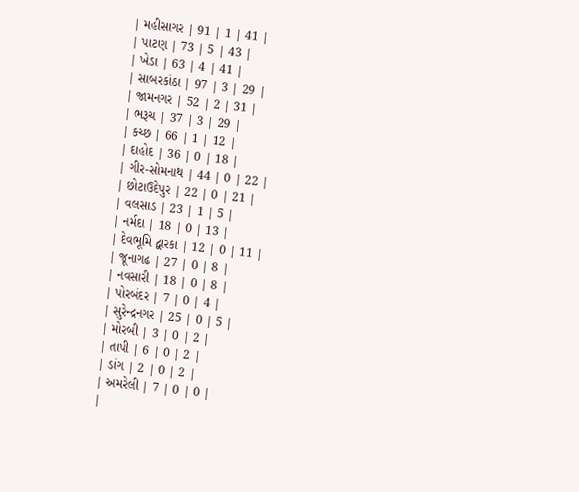| મહીસાગર | 91 | 1 | 41 |
| પાટણ | 73 | 5 | 43 |
| ખેડા | 63 | 4 | 41 |
| સાબરકાંઠા | 97 | 3 | 29 |
| જામનગર | 52 | 2 | 31 |
| ભરૂચ | 37 | 3 | 29 |
| કચ્છ | 66 | 1 | 12 |
| દાહોદ | 36 | 0 | 18 |
| ગીર-સોમનાથ | 44 | 0 | 22 |
| છોટાઉદેપુર | 22 | 0 | 21 |
| વલસાડ | 23 | 1 | 5 |
| નર્મદા | 18 | 0 | 13 |
| દેવભૂમિ દ્વારકા | 12 | 0 | 11 |
| જૂનાગઢ | 27 | 0 | 8 |
| નવસારી | 18 | 0 | 8 |
| પોરબંદર | 7 | 0 | 4 |
| સુરેન્દ્રનગર | 25 | 0 | 5 |
| મોરબી | 3 | 0 | 2 |
| તાપી | 6 | 0 | 2 |
| ડાંગ | 2 | 0 | 2 |
| અમરેલી | 7 | 0 | 0 |
|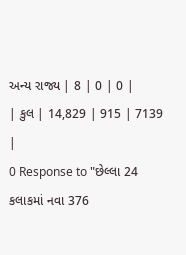અન્ય રાજ્ય | 8 | 0 | 0 |
| કુલ | 14,829 | 915 | 7139 |
0 Response to "છેલ્લા 24 કલાકમાં નવા 376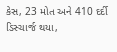કેસ, 23 મોત અને 410 દર્દી ડિસ્ચાર્જ થયા,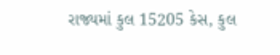રાજ્યમાં કુલ 15205 કેસ, કુલ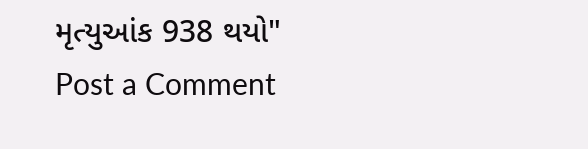મૃત્યુઆંક 938 થયો"
Post a Comment